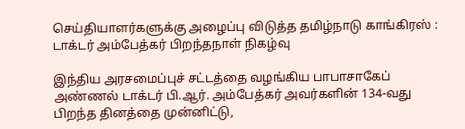செய்தியாளர்களுக்கு அழைப்பு விடுத்த தமிழ்நாடு காங்கிரஸ் : டாக்டர் அம்பேத்கர் பிறந்தநாள் நிகழ்வு

இந்திய அரசமைப்புச் சட்டத்தை வழங்கிய பாபாசாகேப் அண்ணல் டாக்டர் பி.ஆர். அம்பேத்கர் அவர்களின் 134-வது பிறந்த தினத்தை முன்னிட்டு,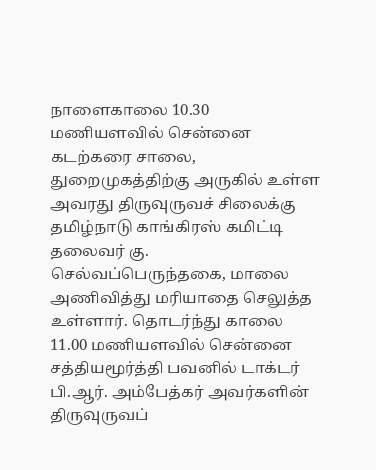நாளைகாலை 10.30 மணியளவில் சென்னை கடற்கரை சாலை, துறைமுகத்திற்கு அருகில் உள்ள அவரது திருவுருவச் சிலைக்கு தமிழ்நாடு காங்கிரஸ் கமிட்டி தலைவர் கு. செல்வப்பெருந்தகை, மாலை அணிவித்து மரியாதை செலுத்த உள்ளார். தொடர்ந்து காலை 11.00 மணியளவில் சென்னை சத்தியமூர்த்தி பவனில் டாக்டர் பி.ஆர். அம்பேத்கர் அவர்களின் திருவுருவப்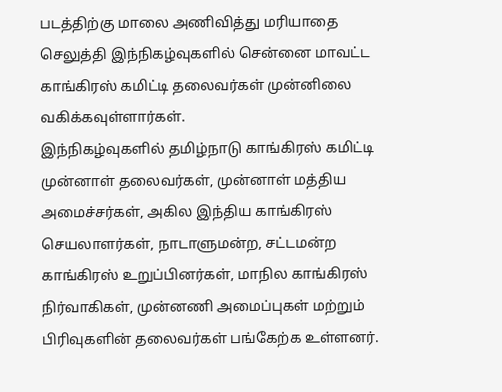படத்திற்கு மாலை அணிவித்து மரியாதை செலுத்தி இந்நிகழ்வுகளில் சென்னை மாவட்ட காங்கிரஸ் கமிட்டி தலைவர்கள் முன்னிலை வகிக்கவுள்ளார்கள்.
இந்நிகழ்வுகளில் தமிழ்நாடு காங்கிரஸ் கமிட்டி முன்னாள் தலைவர்கள், முன்னாள் மத்திய அமைச்சர்கள், அகில இந்திய காங்கிரஸ் செயலாளர்கள், நாடாளுமன்ற, சட்டமன்ற காங்கிரஸ் உறுப்பினர்கள், மாநில காங்கிரஸ் நிர்வாகிகள், முன்னணி அமைப்புகள் மற்றும் பிரிவுகளின் தலைவர்கள் பங்கேற்க உள்ளனர்.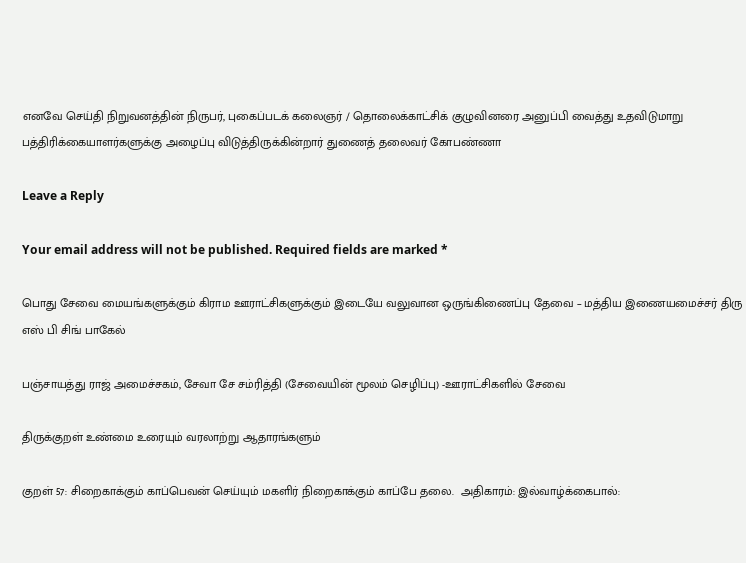எனவே செய்தி நிறுவனத்தின் நிருபர், புகைப்படக் கலைஞர் / தொலைக்காட்சிக் குழுவினரை அனுப்பி வைத்து உதவிடுமாறு பத்திரிக்கையாளர்களுக்கு அழைப்பு விடுத்திருக்கின்றார் துணைத் தலைவர் கோபண்ணா

Leave a Reply

Your email address will not be published. Required fields are marked *

பொது சேவை மையங்களுக்கும் கிராம ஊராட்சிகளுக்கும் இடையே வலுவான ஒருங்கிணைப்பு தேவை – மத்திய இணையமைச்சர் திரு எஸ் பி சிங் பாகேல்

பஞ்சாயத்து ராஜ் அமைச்சகம், சேவா சே சம்ரித்தி (சேவையின் மூலம் செழிப்பு) -ஊராட்சிகளில் சேவை

திருக்குறள் உண்மை உரையும் வரலாற்று ஆதாரங்களும்

குறள் 57: சிறைகாக்கும் காப்பெவன் செய்யும் மகளிர் நிறைகாக்கும் காப்பே தலை.  அதிகாரம்: இல்வாழ்க்கைபால்: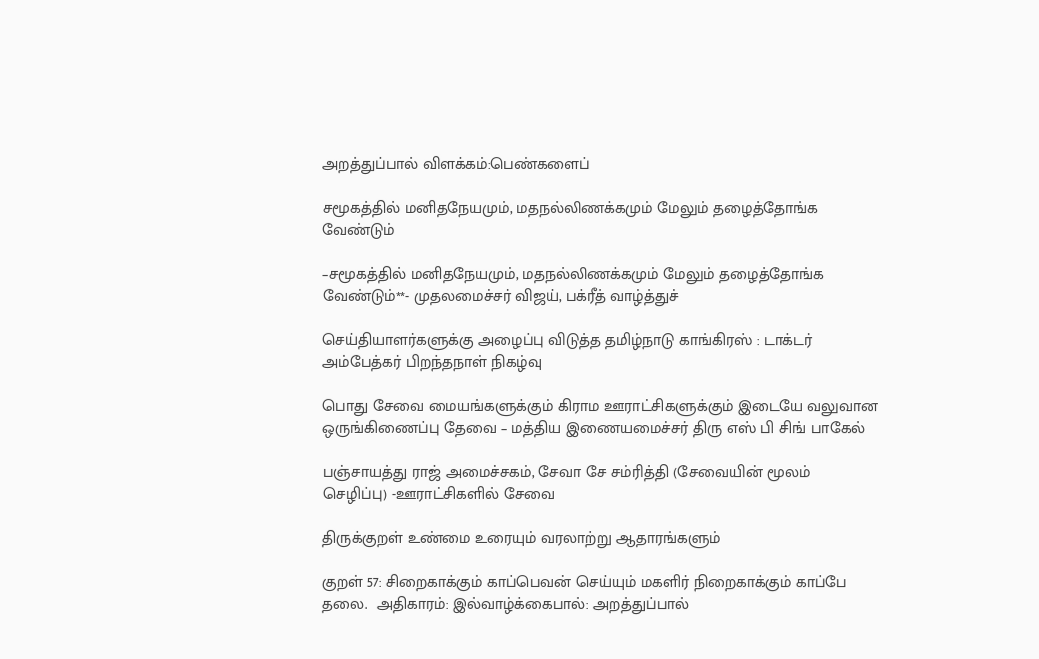அறத்துப்பால் விளக்கம்:பெண்களைப்

சமூகத்தில் மனிதநேயமும், மதநல்லிணக்கமும் மேலும் தழைத்தோங்க வேண்டும்

–சமூகத்தில் மனிதநேயமும், மதநல்லிணக்கமும் மேலும் தழைத்தோங்க வேண்டும்**- முதலமைச்சர் விஜய், பக்ரீத் வாழ்த்துச்

செய்தியாளர்களுக்கு அழைப்பு விடுத்த தமிழ்நாடு காங்கிரஸ் : டாக்டர் அம்பேத்கர் பிறந்தநாள் நிகழ்வு

பொது சேவை மையங்களுக்கும் கிராம ஊராட்சிகளுக்கும் இடையே வலுவான ஒருங்கிணைப்பு தேவை – மத்திய இணையமைச்சர் திரு எஸ் பி சிங் பாகேல்

பஞ்சாயத்து ராஜ் அமைச்சகம், சேவா சே சம்ரித்தி (சேவையின் மூலம் செழிப்பு) -ஊராட்சிகளில் சேவை

திருக்குறள் உண்மை உரையும் வரலாற்று ஆதாரங்களும்

குறள் 57: சிறைகாக்கும் காப்பெவன் செய்யும் மகளிர் நிறைகாக்கும் காப்பே தலை.  அதிகாரம்: இல்வாழ்க்கைபால்: அறத்துப்பால்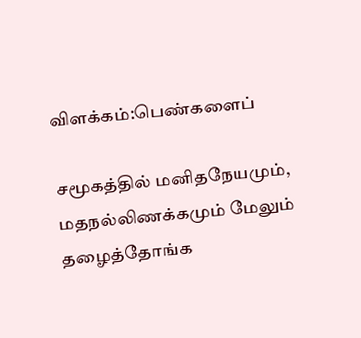விளக்கம்:பெண்களைப்

சமூகத்தில் மனிதநேயமும், மதநல்லிணக்கமும் மேலும் தழைத்தோங்க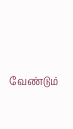வேண்டும்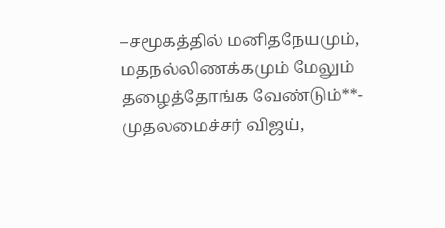–சமூகத்தில் மனிதநேயமும், மதநல்லிணக்கமும் மேலும் தழைத்தோங்க வேண்டும்**- முதலமைச்சர் விஜய்,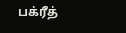பக்ரீத்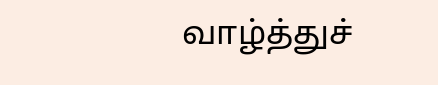வாழ்த்துச்